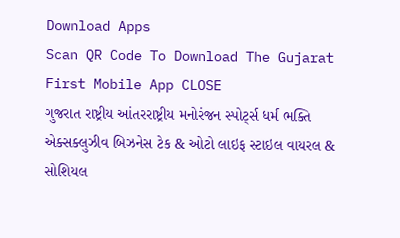Download Apps
Scan QR Code To Download The Gujarat First Mobile App CLOSE
ગુજરાત રાષ્ટ્રીય આંતરરાષ્ટ્રીય મનોરંજન સ્પોર્ટ્સ ધર્મ ભક્તિ એક્સક્લુઝીવ બિઝનેસ ટેક & ઓટો લાઇફ સ્ટાઇલ વાયરલ & સોશિયલ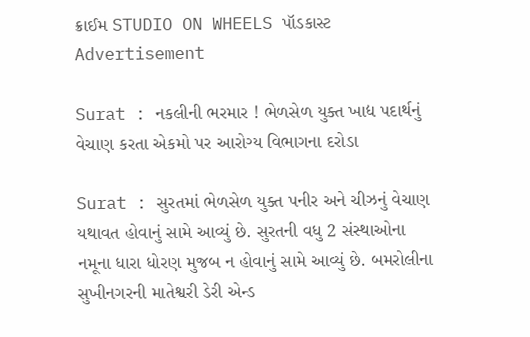ક્રાઈમ STUDIO ON WHEELS પૉડકાસ્ટ
Advertisement

Surat : નકલીની ભરમાર ! ભેળસેળ યુક્ત ખાદ્ય પદાર્થનું વેચાણ કરતા એકમો પર આરોગ્ય વિભાગના દરોડા

Surat : સુરતમાં ભેળસેળ યુક્ત પનીર અને ચીઝનું વેચાણ યથાવત હોવાનું સામે આવ્યું છે. સુરતની વધુ 2 સંસ્થાઓના નમૂના ધારા ધોરણ મુજબ ન હોવાનું સામે આવ્યું છે. બમરોલીના સુખીનગરની માતેશ્વરી ડેરી એન્ડ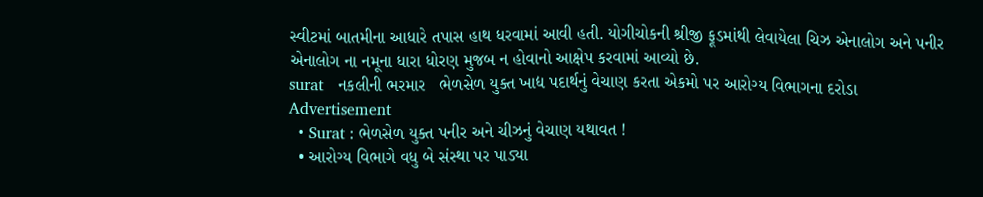સ્વીટમાં બાતમીના આધારે તપાસ હાથ ધરવામાં આવી હતી. યોગીચોકની શ્રીજી ફૂડમાંથી લેવાયેલા ચિઝ એનાલોગ અને પનીર એનાલોગ ના નમૂના ધારા ધોરણ મુજબ ન હોવાનો આક્ષેપ કરવામાં આવ્યો છે.
surat   નકલીની ભરમાર   ભેળસેળ યુક્ત ખાદ્ય પદાર્થનું વેચાણ કરતા એકમો પર આરોગ્ય વિભાગના દરોડા
Advertisement
  • Surat : ભેળસેળ યુક્ત પનીર અને ચીઝનું વેચાણ યથાવત !
  • આરોગ્ય વિભાગે વધુ બે સંસ્થા પર પાડ્યા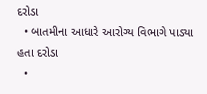દરોડા
  • બાતમીના આધારે આરોગ્ય વિભાગે પાડ્યા હતા દરોડા
  •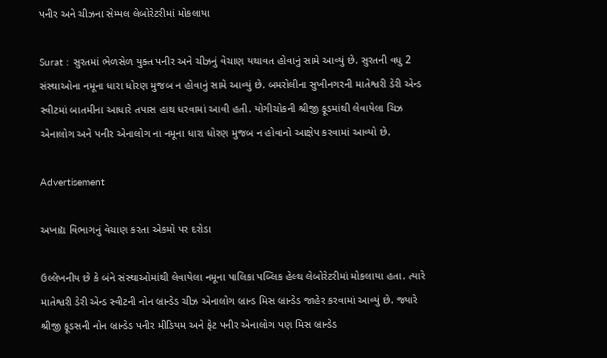પનીર અને ચીઝના સેમ્પલ લેબોરેટરીમાં મોકલાયા

Surat : સુરતમાં ભેળસેળ યુક્ત પનીર અને ચીઝનું વેચાણ યથાવત હોવાનું સામે આવ્યું છે. સુરતની વધુ 2 સંસ્થાઓના નમૂના ધારા ધોરણ મુજબ ન હોવાનું સામે આવ્યું છે. બમરોલીના સુખીનગરની માતેશ્વરી ડેરી એન્ડ સ્વીટમાં બાતમીના આધારે તપાસ હાથ ધરવામાં આવી હતી. યોગીચોકની શ્રીજી ફૂડમાંથી લેવાયેલા ચિઝ એનાલોગ અને પનીર એનાલોગ ના નમૂના ધારા ધોરણ મુજબ ન હોવાનો આક્ષેપ કરવામાં આવ્યો છે.

Advertisement

અખાદ્ય વિભાગનું વેચાણ કરતા એકમો પર દરોડા

ઉલ્લેખનીય છે કે બંને સંસ્થાઓમાંથી લેવાયેલા નમૂના પાલિકા પબ્લિક હેલ્થ લેબોરેટરીમાં મોકલાયા હતા. ત્યારે માતેશ્વરી ડેરી એન્ડ સ્વીટની નોન બ્રાન્ડેડ ચીઝ એનાલોગ બ્રાન્ડ મિસ બ્રાન્ડેડ જાહેર કરવામાં આવ્યું છે. જ્યારે શ્રીજી ફૂડસની નોન બ્રાન્ડેડ પનીર મીડિયમ અને ફેટ પનીર એનાલોગ પણ મિસ બ્રાન્ડેડ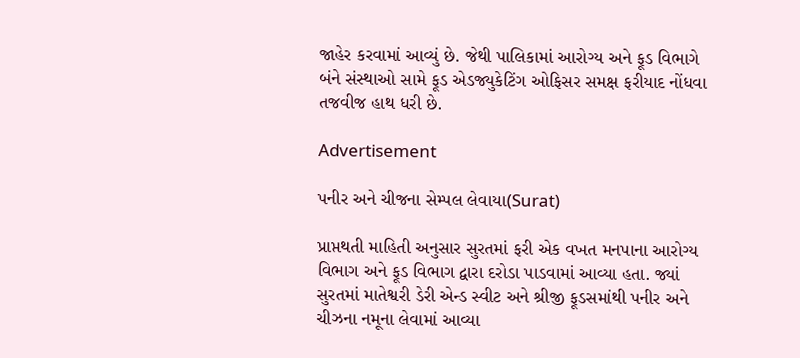જાહેર કરવામાં આવ્યું છે. જેથી પાલિકામાં આરોગ્ય અને ફૂડ વિભાગે બંને સંસ્થાઓ સામે ફૂડ એડજ્યુકેટિંગ ઓફિસર સમક્ષ ફરીયાદ નોંધવા તજવીજ હાથ ધરી છે.

Advertisement

પનીર અને ચીજના સેમ્પલ લેવાયા(Surat)

પ્રાપ્તથતી માહિતી અનુસાર સુરતમાં ફરી એક વખત મનપાના આરોગ્ય વિભાગ અને ફૂડ વિભાગ દ્વારા દરોડા પાડવામાં આવ્યા હતા. જ્યાં સુરતમાં માતેશ્વરી ડેરી એન્ડ સ્વીટ અને શ્રીજી ફૂડસમાંથી પનીર અને ચીઝના નમૂના લેવામાં આવ્યા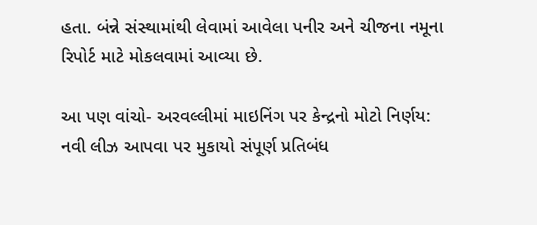હતા. બંન્ને સંસ્થામાંથી લેવામાં આવેલા પનીર અને ચીજના નમૂના રિપોર્ટ માટે મોકલવામાં આવ્યા છે.

આ પણ વાંચો- અરવલ્લીમાં માઇનિંગ પર કેન્દ્રનો મોટો નિર્ણય: નવી લીઝ આપવા પર મુકાયો સંપૂર્ણ પ્રતિબંધ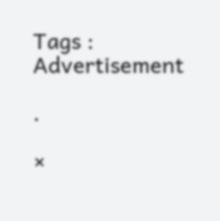Tags :
Advertisement

.

×